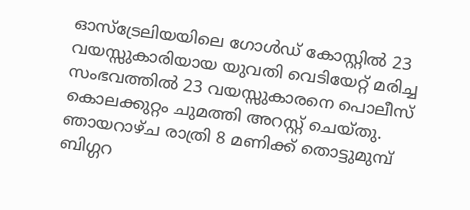ഓസ്ട്രേലിയയിലെ ഗോൾഡ് കോസ്റ്റിൽ 23 വയസ്സുകാരിയായ യുവതി വെടിയേറ്റ് മരിച്ച സംഭവത്തിൽ 23 വയസ്സുകാരനെ പൊലീസ് കൊലക്കുറ്റം ചുമത്തി അറസ്റ്റ് ചെയ്തു. ഞായറാഴ്ച രാത്രി 8 മണിക്ക് തൊട്ടുമുമ്പ് ബിഗ്ഗറ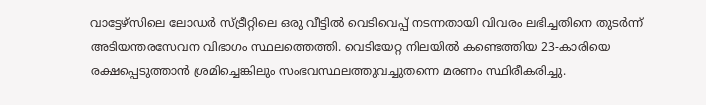വാട്ടേഴ്സിലെ ലോഡർ സ്ട്രീറ്റിലെ ഒരു വീട്ടിൽ വെടിവെപ്പ് നടന്നതായി വിവരം ലഭിച്ചതിനെ തുടർന്ന് അടിയന്തരസേവന വിഭാഗം സ്ഥലത്തെത്തി. വെടിയേറ്റ നിലയിൽ കണ്ടെത്തിയ 23-കാരിയെ രക്ഷപ്പെടുത്താൻ ശ്രമിച്ചെങ്കിലും സംഭവസ്ഥലത്തുവച്ചുതന്നെ മരണം സ്ഥിരീകരിച്ചു.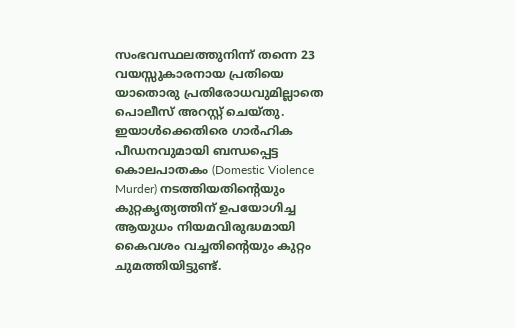സംഭവസ്ഥലത്തുനിന്ന് തന്നെ 23 വയസ്സുകാരനായ പ്രതിയെ യാതൊരു പ്രതിരോധവുമില്ലാതെ പൊലീസ് അറസ്റ്റ് ചെയ്തു. ഇയാൾക്കെതിരെ ഗാർഹിക പീഡനവുമായി ബന്ധപ്പെട്ട കൊലപാതകം (Domestic Violence Murder) നടത്തിയതിന്റെയും കുറ്റകൃത്യത്തിന് ഉപയോഗിച്ച ആയുധം നിയമവിരുദ്ധമായി കൈവശം വച്ചതിന്റെയും കുറ്റം ചുമത്തിയിട്ടുണ്ട്.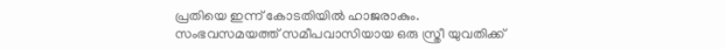പ്രതിയെ ഇന്ന് കോടതിയിൽ ഹാജരാകും.
സംഭവസമയത്ത് സമീപവാസിയായ ഒരു സ്ത്രീ യുവതിക്ക്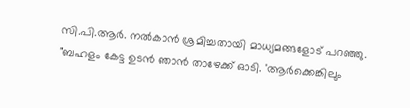സി.പി.ആർ. നൽകാൻ ശ്രമിച്ചതായി മാധ്യമങ്ങളോട് പറഞ്ഞു. "ബഹളം കേട്ട ഉടൻ ഞാൻ താഴേക്ക് ഓടി. 'ആർക്കെങ്കിലും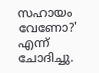സഹായം വേണോ?' എന്ന് ചോദിച്ചു.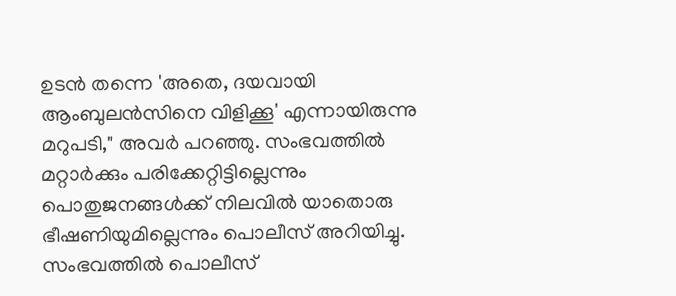ഉടൻ തന്നെ 'അതെ, ദയവായി ആംബുലൻസിനെ വിളിക്കൂ' എന്നായിരുന്നു മറുപടി," അവർ പറഞ്ഞു. സംഭവത്തിൽ മറ്റാർക്കും പരിക്കേറ്റിട്ടില്ലെന്നും പൊതുജനങ്ങൾക്ക് നിലവിൽ യാതൊരു ഭീഷണിയുമില്ലെന്നും പൊലീസ് അറിയിച്ചു. സംഭവത്തിൽ പൊലീസ്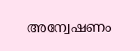അന്വേഷണം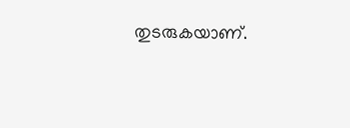തുടരുകയാണ്.